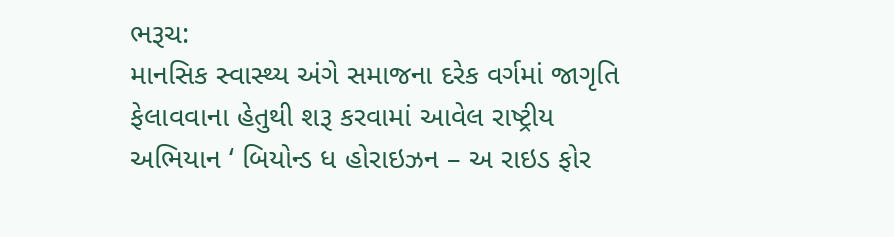ભરૂચ:
માનસિક સ્વાસ્થ્ય અંગે સમાજના દરેક વર્ગમાં જાગૃતિ ફેલાવવાના હેતુથી શરૂ કરવામાં આવેલ રાષ્ટ્રીય અભિયાન ‘ બિયોન્ડ ધ હોરાઇઝન – અ રાઇડ ફોર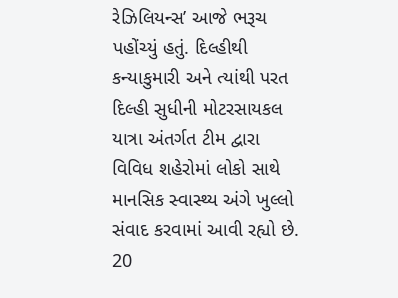રેઝિલિયન્સ’ આજે ભરૂચ પહોંચ્યું હતું. દિલ્હીથી કન્યાકુમારી અને ત્યાંથી પરત દિલ્હી સુધીની મોટરસાયકલ યાત્રા અંતર્ગત ટીમ દ્વારા વિવિધ શહેરોમાં લોકો સાથે માનસિક સ્વાસ્થ્ય અંગે ખુલ્લો સંવાદ કરવામાં આવી રહ્યો છે.
20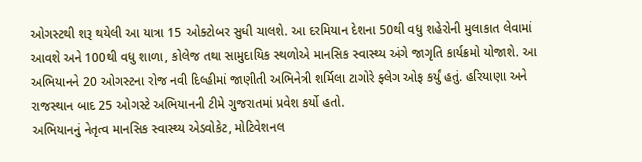ઓગસ્ટથી શરૂ થયેલી આ યાત્રા 15 ઓક્ટોબર સુધી ચાલશે. આ દરમિયાન દેશના 50થી વધુ શહેરોની મુલાકાત લેવામાં આવશે અને 100થી વધુ શાળા, કોલેજ તથા સામુદાયિક સ્થળોએ માનસિક સ્વાસ્થ્ય અંગે જાગૃતિ કાર્યક્રમો યોજાશે. આ અભિયાનને 20 ઓગસ્ટના રોજ નવી દિલ્હીમાં જાણીતી અભિનેત્રી શર્મિલા ટાગોરે ફ્લેગ ઓફ કર્યું હતું. હરિયાણા અને રાજસ્થાન બાદ 25 ઓગસ્ટે અભિયાનની ટીમે ગુજરાતમાં પ્રવેશ કર્યો હતો.
અભિયાનનું નેતૃત્વ માનસિક સ્વાસ્થ્ય એડવોકેટ, મોટિવેશનલ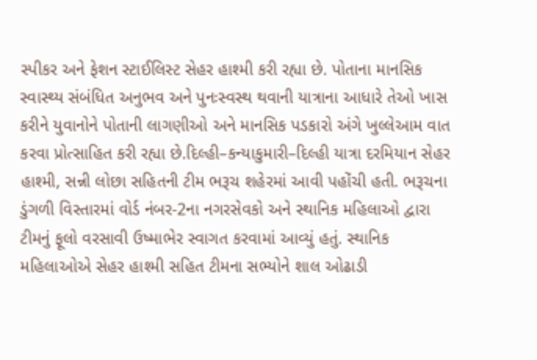સ્પીકર અને ફેશન સ્ટાઈલિસ્ટ સેહર હાશ્મી કરી રહ્યા છે. પોતાના માનસિક સ્વાસ્થ્ય સંબંધિત અનુભવ અને પુનઃસ્વસ્થ થવાની યાત્રાના આધારે તેઓ ખાસ કરીને યુવાનોને પોતાની લાગણીઓ અને માનસિક પડકારો અંગે ખુલ્લેઆમ વાત કરવા પ્રોત્સાહિત કરી રહ્યા છે.દિલ્હી–કન્યાકુમારી–દિલ્હી યાત્રા દરમિયાન સેહર હાશ્મી, સન્ની લોછા સહિતની ટીમ ભરૂચ શહેરમાં આવી પહોંચી હતી. ભરૂચના ડુંગળી વિસ્તારમાં વોર્ડ નંબર-2ના નગરસેવકો અને સ્થાનિક મહિલાઓ દ્વારા ટીમનું ફૂલો વરસાવી ઉષ્માભેર સ્વાગત કરવામાં આવ્યું હતું. સ્થાનિક મહિલાઓએ સેહર હાશ્મી સહિત ટીમના સભ્યોને શાલ ઓઢાડી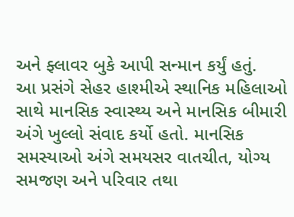અને ફ્લાવર બુકે આપી સન્માન કર્યું હતું.
આ પ્રસંગે સેહર હાશ્મીએ સ્થાનિક મહિલાઓ સાથે માનસિક સ્વાસ્થ્ય અને માનસિક બીમારી અંગે ખુલ્લો સંવાદ કર્યો હતો. માનસિક સમસ્યાઓ અંગે સમયસર વાતચીત, યોગ્ય સમજણ અને પરિવાર તથા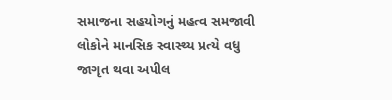સમાજના સહયોગનું મહત્વ સમજાવી લોકોને માનસિક સ્વાસ્થ્ય પ્રત્યે વધુ જાગૃત થવા અપીલ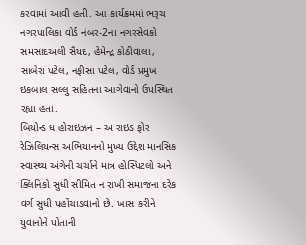કરવામાં આવી હતી. આ કાર્યક્રમમાં ભરૂચ નગરપાલિકા વોર્ડ નંબર-2ના નગરસેવકો સમસાદઅલી સૈયદ, હેમેન્દ્ર કોઠીવાલા, સાબેરા પટેલ, નફીસા પટેલ, વોર્ડ પ્રમુખ ઇકબાલ સલ્લુ સહિતના આગેવાનો ઉપસ્થિત રહ્યા હતા.
બિયોન્ડ ધ હોરાઇઝન – અ રાઇડ ફોર રેઝિલિયન્સ અભિયાનનો મુખ્ય ઉદ્દેશ માનસિક સ્વાસ્થ્ય અંગેની ચર્ચાને માત્ર હોસ્પિટલો અને ક્લિનિકો સુધી સીમિત ન રાખી સમાજના દરેક વર્ગ સુધી પહોંચાડવાનો છે. ખાસ કરીને યુવાનોને પોતાની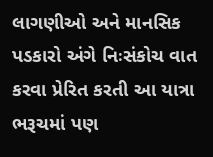લાગણીઓ અને માનસિક પડકારો અંગે નિઃસંકોચ વાત કરવા પ્રેરિત કરતી આ યાત્રા ભરૂચમાં પણ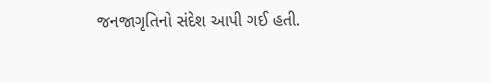જનજાગૃતિનો સંદેશ આપી ગઈ હતી.